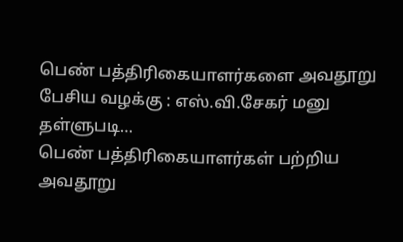பெண் பத்திரிகையாளர்களை அவதூறு பேசிய வழக்கு : எஸ்.வி.சேகர் மனு தள்ளுபடி…
பெண் பத்திரிகையாளர்கள் பற்றிய அவதூறு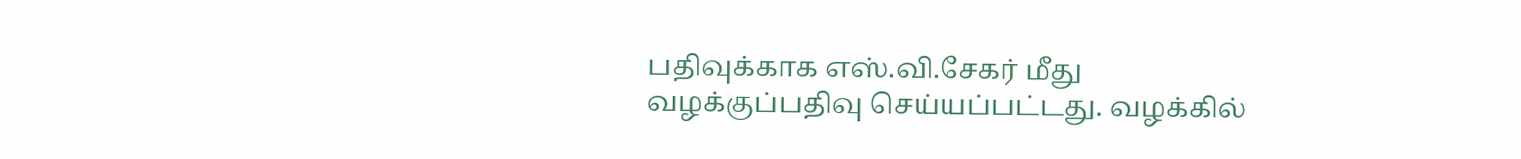பதிவுக்காக எஸ்.வி.சேகர் மீது வழக்குப்பதிவு செய்யப்பட்டது. வழக்கில்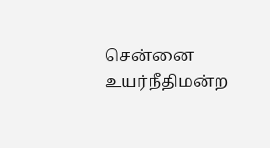சென்னை உயர்நீதிமன்ற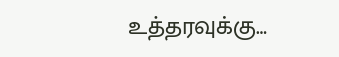உத்தரவுக்கு…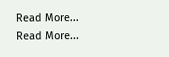Read More...
Read More...